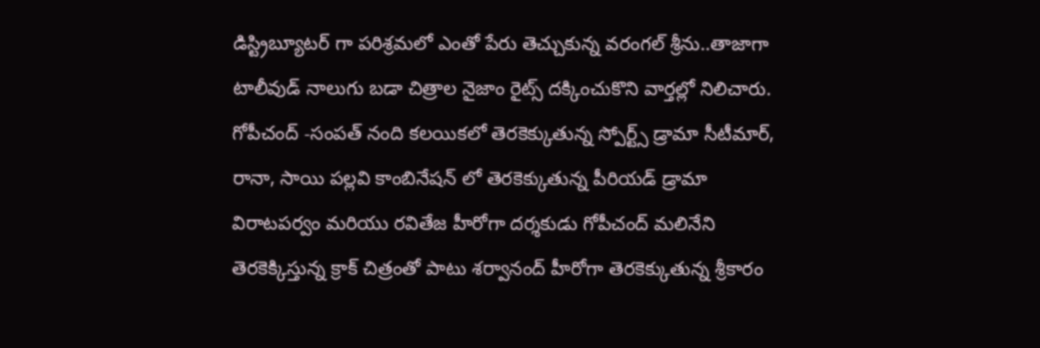డిస్ట్రిబ్యూటర్ గా పరిశ్రమలో ఎంతో పేరు తెచ్చుకున్న వరంగల్ శ్రీను..తాజాగా టాలీవుడ్ నాలుగు బడా చిత్రాల నైజాం రైట్స్ దక్కించుకొని వార్తల్లో నిలిచారు.
గోపీచంద్ -సంపత్ నంది కలయికలో తెరకెక్కుతున్న స్పోర్ట్స్ డ్రామా సీటీమార్, రానా, సాయి పల్లవి కాంబినేషన్ లో తెరకెక్కుతున్న పీరియడ్ డ్రామా విరాటపర్వం మరియు రవితేజ హీరోగా దర్శకుడు గోపీచంద్ మలినేని తెరకెక్కిస్తున్న క్రాక్ చిత్రంతో పాటు శర్వానంద్ హీరోగా తెరకెక్కుతున్న శ్రీకారం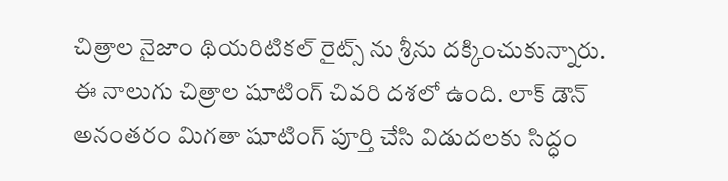చిత్రాల నైజాం థియరిటికల్ రైట్స్ ను శ్రీను దక్కించుకున్నారు.
ఈ నాలుగు చిత్రాల షూటింగ్ చివరి దశలో ఉంది. లాక్ డౌన్ అనంతరం మిగతా షూటింగ్ పూర్తి చేసి విడుదలకు సిద్ధం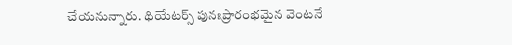చేయనున్నారు. థియేటర్స్ పునఃప్రారంభమైన వెంటనే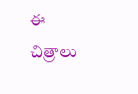ఈ చిత్రాలు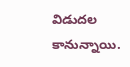విడుదల కానున్నాయి.